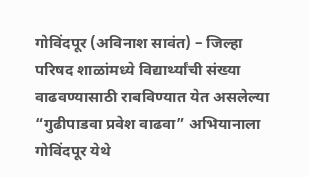गोविंदपूर (अविनाश सावंत) – जिल्हा परिषद शाळांमध्ये विद्यार्थ्यांची संख्या वाढवण्यासाठी राबविण्यात येत असलेल्या “गुढीपाडवा प्रवेश वाढवा” अभियानाला गोविंदपूर येथे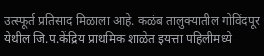उत्स्फूर्त प्रतिसाद मिळाला आहे. कळंब तालुक्यातील गोविंदपूर येथील जि.प.केंद्रिय प्राथमिक शाळेत इयत्ता पहिलीमध्ये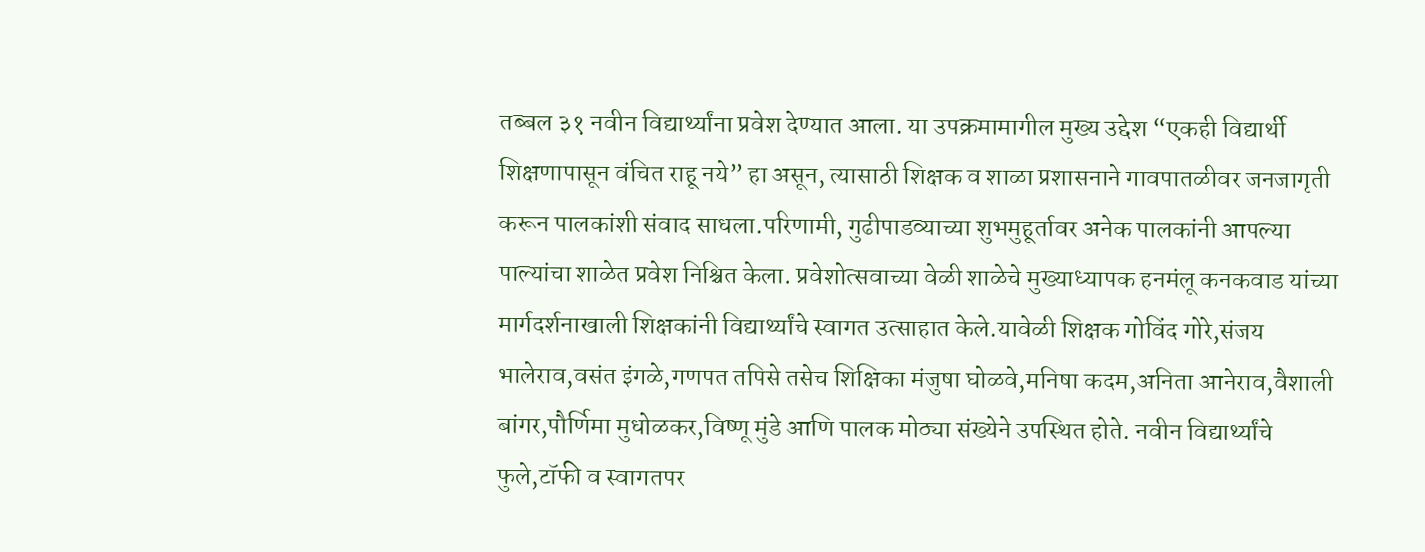तब्बल ३१ नवीन विद्यार्थ्यांना प्रवेश देण्यात आला. या उपक्रमामागील मुख्य उद्देश “एकही विद्यार्थी शिक्षणापासून वंचित राहू नये” हा असून, त्यासाठी शिक्षक व शाळा प्रशासनाने गावपातळीवर जनजागृती करून पालकांशी संवाद साधला.परिणामी, गुढीपाडव्याच्या शुभमुहूर्तावर अनेक पालकांनी आपल्या पाल्यांचा शाळेत प्रवेश निश्चित केला. प्रवेशोत्सवाच्या वेळी शाळेचे मुख्याध्यापक हनमंलू कनकवाड यांच्या मार्गदर्शनाखाली शिक्षकांनी विद्यार्थ्यांचे स्वागत उत्साहात केले.यावेळी शिक्षक गोविंद गोरे,संजय भालेराव,वसंत इंगळे,गणपत तपिसे तसेच शिक्षिका मंजुषा घोळवे,मनिषा कदम,अनिता आनेराव,वैशाली बांगर,पौर्णिमा मुधोळकर,विष्णू मुंडे आणि पालक मोठ्या संख्येने उपस्थित होते. नवीन विद्यार्थ्यांचे फुले,टॉफी व स्वागतपर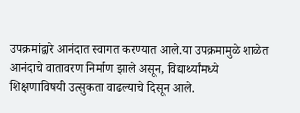उपक्रमांद्वारे आनंदात स्वागत करण्यात आले.या उपक्रमामुळे शाळेत आनंदाचे वातावरण निर्माण झाले असून, विद्यार्थ्यांमध्ये शिक्षणाविषयी उत्सुकता वाढल्याचे दिसून आले.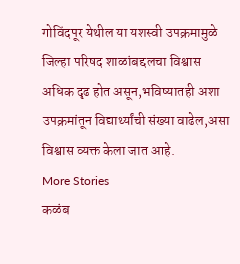गोविंदपूर येथील या यशस्वी उपक्रमामुळे जिल्हा परिषद शाळांबद्दलचा विश्वास अधिक दृढ होत असून,भविष्यातही अशा उपक्रमांतून विद्यार्थ्यांची संख्या वाढेल,असा विश्वास व्यक्त केला जात आहे.
More Stories
कळंब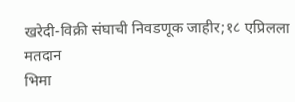खरेदी-विक्री संघाची निवडणूक जाहीर;१८ एप्रिलला मतदान
भिमा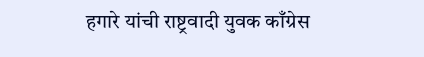हगारे यांची राष्ट्रवादी युवक काँग्रेस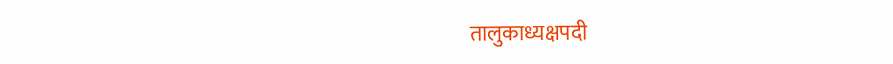तालुकाध्यक्षपदी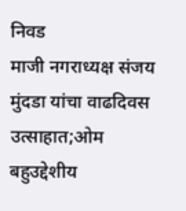निवड
माजी नगराध्यक्ष संजय मुंदडा यांचा वाढदिवस उत्साहात;ओम बहुउद्देशीय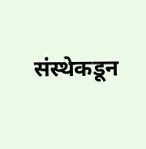संस्थेकडून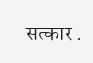सत्कार .